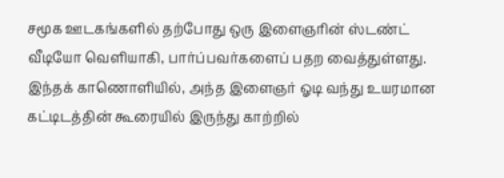சமூக ஊடகங்களில் தற்போது ஒரு இளைஞரின் ஸ்டண்ட் வீடியோ வெளியாகி, பார்ப்பவர்களைப் பதற வைத்துள்ளது. இந்தக் காணொளியில், அந்த இளைஞர் ஓடி வந்து உயரமான கட்டிடத்தின் கூரையில் இருந்து காற்றில்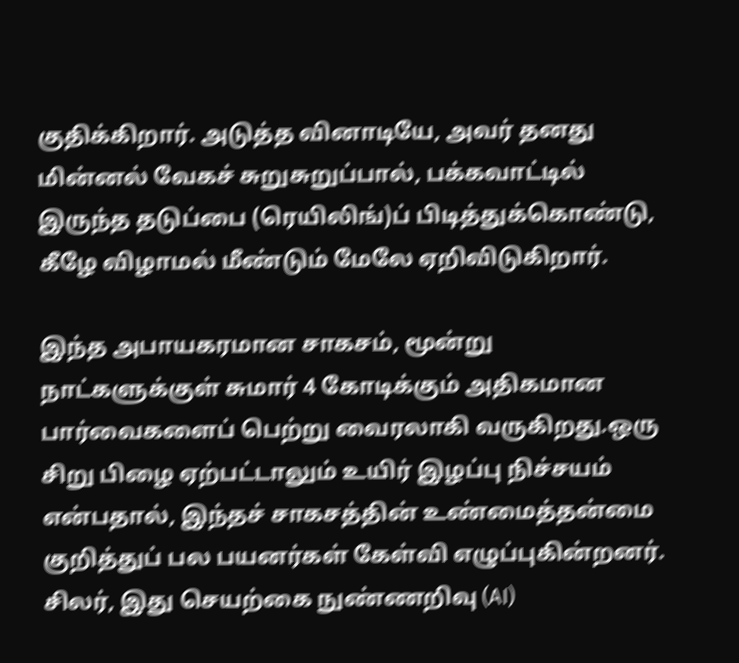குதிக்கிறார். அடுத்த வினாடியே, அவர் தனது மின்னல் வேகச் சுறுசுறுப்பால், பக்கவாட்டில் இருந்த தடுப்பை (ரெயிலிங்)ப் பிடித்துக்கொண்டு, கீழே விழாமல் மீண்டும் மேலே ஏறிவிடுகிறார்.

இந்த அபாயகரமான சாகசம், மூன்று நாட்களுக்குள் சுமார் 4 கோடிக்கும் அதிகமான பார்வைகளைப் பெற்று வைரலாகி வருகிறது.ஒரு சிறு பிழை ஏற்பட்டாலும் உயிர் இழப்பு நிச்சயம் என்பதால், இந்தச் சாகசத்தின் உண்மைத்தன்மை குறித்துப் பல பயனர்கள் கேள்வி எழுப்புகின்றனர். சிலர், இது செயற்கை நுண்ணறிவு (AI)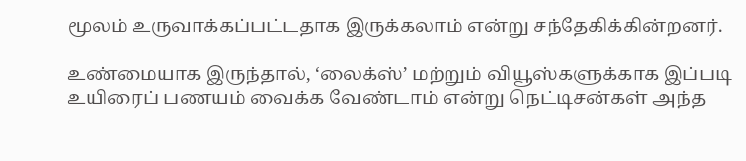மூலம் உருவாக்கப்பட்டதாக இருக்கலாம் என்று சந்தேகிக்கின்றனர்.

உண்மையாக இருந்தால், ‘லைக்ஸ்’ மற்றும் வியூஸ்களுக்காக இப்படி உயிரைப் பணயம் வைக்க வேண்டாம் என்று நெட்டிசன்கள் அந்த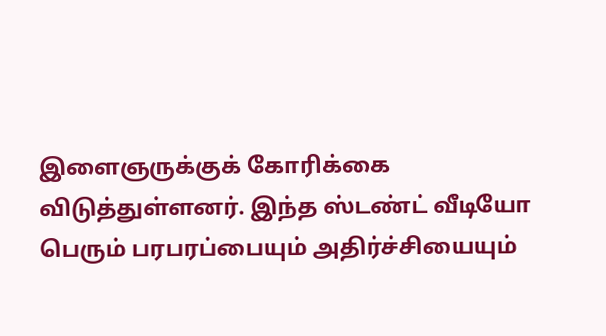இளைஞருக்குக் கோரிக்கை விடுத்துள்ளனர். இந்த ஸ்டண்ட் வீடியோ பெரும் பரபரப்பையும் அதிர்ச்சியையும்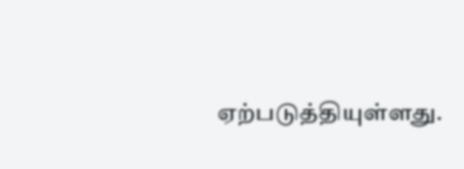ஏற்படுத்தியுள்ளது.